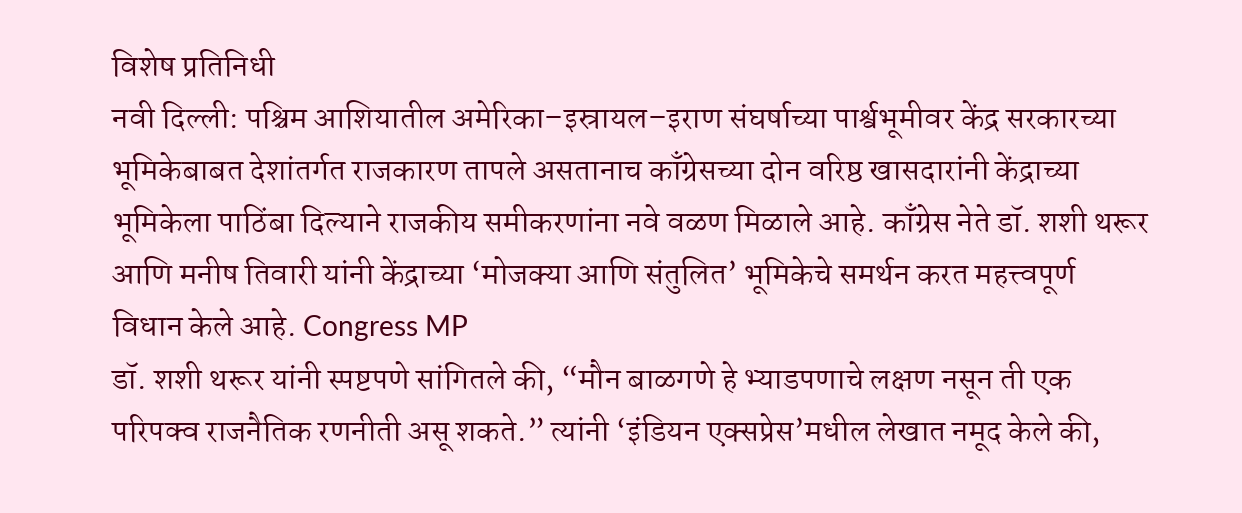विशेष प्रतिनिधी
नवी दिल्ली: पश्चिम आशियातील अमेरिका–इस्रायल–इराण संघर्षाच्या पार्श्वभूमीवर केंद्र सरकारच्या भूमिकेबाबत देशांतर्गत राजकारण तापले असतानाच काँग्रेसच्या दोन वरिष्ठ खासदारांनी केंद्राच्या भूमिकेला पाठिंबा दिल्याने राजकीय समीकरणांना नवे वळण मिळाले आहे. काँग्रेस नेते डॉ. शशी थरूर आणि मनीष तिवारी यांनी केंद्राच्या ‘मोजक्या आणि संतुलित’ भूमिकेचे समर्थन करत महत्त्वपूर्ण विधान केले आहे. Congress MP
डॉ. शशी थरूर यांनी स्पष्टपणे सांगितले की, “मौन बाळगणे हे भ्याडपणाचे लक्षण नसून ती एक परिपक्व राजनैतिक रणनीती असू शकते.” त्यांनी ‘इंडियन एक्सप्रेस’मधील लेखात नमूद केले की,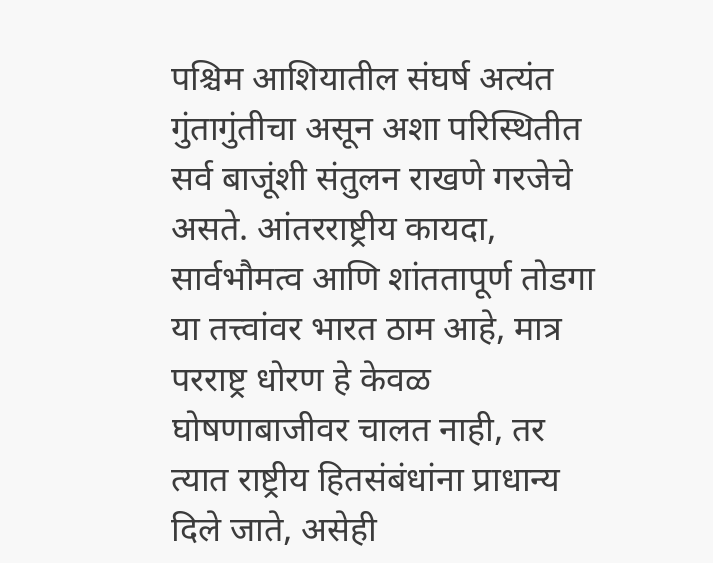पश्चिम आशियातील संघर्ष अत्यंत गुंतागुंतीचा असून अशा परिस्थितीत सर्व बाजूंशी संतुलन राखणे गरजेचे असते. आंतरराष्ट्रीय कायदा, सार्वभौमत्व आणि शांततापूर्ण तोडगा या तत्त्वांवर भारत ठाम आहे, मात्र परराष्ट्र धोरण हे केवळ घोषणाबाजीवर चालत नाही, तर त्यात राष्ट्रीय हितसंबंधांना प्राधान्य दिले जाते, असेही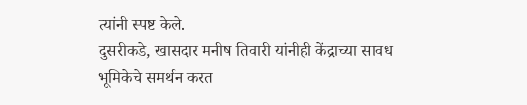त्यांनी स्पष्ट केले.
दुसरीकडे, खासदार मनीष तिवारी यांनीही केंद्राच्या सावध भूमिकेचे समर्थन करत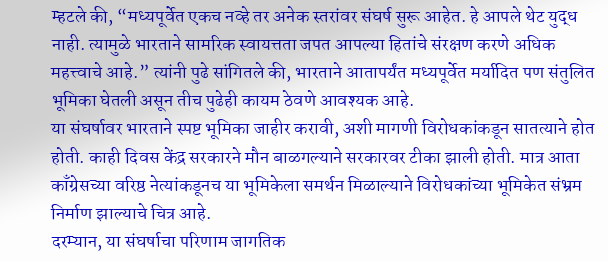म्हटले की, “मध्यपूर्वेत एकच नव्हे तर अनेक स्तरांवर संघर्ष सुरू आहेत. हे आपले थेट युद्ध नाही. त्यामुळे भारताने सामरिक स्वायत्तता जपत आपल्या हितांचे संरक्षण करणे अधिक महत्त्वाचे आहे.” त्यांनी पुढे सांगितले की, भारताने आतापर्यंत मध्यपूर्वेत मर्यादित पण संतुलित भूमिका घेतली असून तीच पुढेही कायम ठेवणे आवश्यक आहे.
या संघर्षावर भारताने स्पष्ट भूमिका जाहीर करावी, अशी मागणी विरोधकांकडून सातत्याने होत होती. काही दिवस केंद्र सरकारने मौन बाळगल्याने सरकारवर टीका झाली होती. मात्र आता काँग्रेसच्या वरिष्ठ नेत्यांकडूनच या भूमिकेला समर्थन मिळाल्याने विरोधकांच्या भूमिकेत संभ्रम निर्माण झाल्याचे चित्र आहे.
दरम्यान, या संघर्षाचा परिणाम जागतिक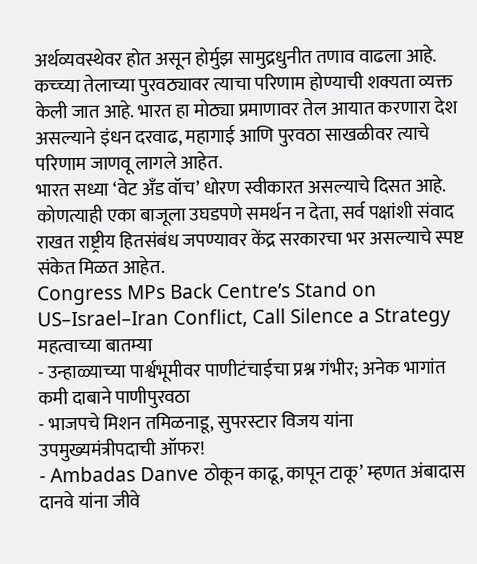अर्थव्यवस्थेवर होत असून होर्मुझ सामुद्रधुनीत तणाव वाढला आहे. कच्च्या तेलाच्या पुरवठ्यावर त्याचा परिणाम होण्याची शक्यता व्यक्त केली जात आहे. भारत हा मोठ्या प्रमाणावर तेल आयात करणारा देश असल्याने इंधन दरवाढ, महागाई आणि पुरवठा साखळीवर त्याचे परिणाम जाणवू लागले आहेत.
भारत सध्या ‘वेट अँड वॉच’ धोरण स्वीकारत असल्याचे दिसत आहे. कोणत्याही एका बाजूला उघडपणे समर्थन न देता, सर्व पक्षांशी संवाद राखत राष्ट्रीय हितसंबंध जपण्यावर केंद्र सरकारचा भर असल्याचे स्पष्ट संकेत मिळत आहेत.
Congress MPs Back Centre’s Stand on US–Israel–Iran Conflict, Call Silence a Strategy
महत्वाच्या बातम्या
- उन्हाळ्याच्या पार्श्वभूमीवर पाणीटंचाईचा प्रश्न गंभीर; अनेक भागांत कमी दाबाने पाणीपुरवठा
- भाजपचे मिशन तमिळनाडू, सुपरस्टार विजय यांना उपमुख्यमंत्रीपदाची ऑफर!
- Ambadas Danve ठोकून काढू, कापून टाकू’ म्हणत अंबादास दानवे यांना जीवे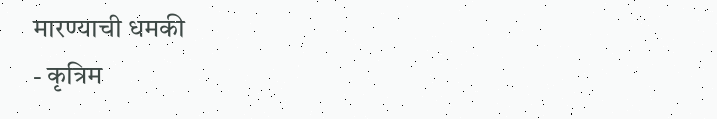मारण्याची धमकी
- कृत्रिम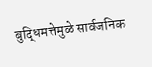बुद्धिमत्तेमुळे सार्वजनिक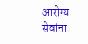आरोग्य सेवांना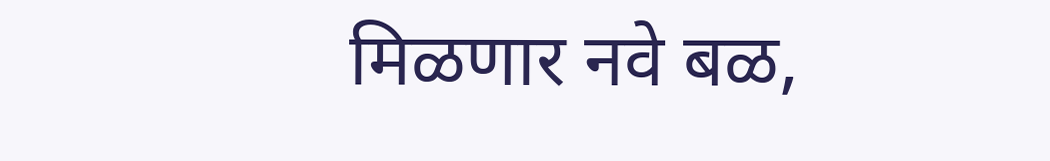मिळणार नवे बळ,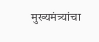मुख्यमंत्र्यांचा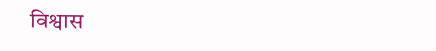विश्वास